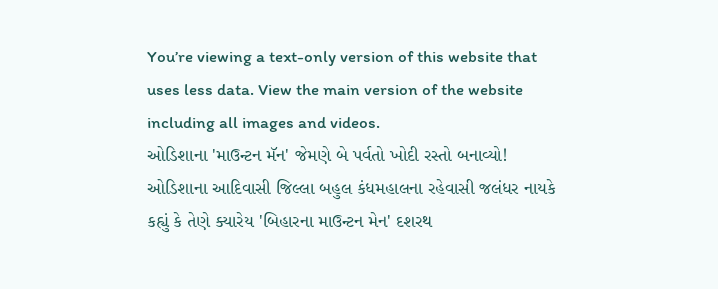You’re viewing a text-only version of this website that uses less data. View the main version of the website including all images and videos.
ઓડિશાના 'માઉન્ટન મૅન' જેમણે બે પર્વતો ખોદી રસ્તો બનાવ્યો!
ઓડિશાના આદિવાસી જિલ્લા બહુલ કંધમહાલના રહેવાસી જલંધર નાયકે કહ્યું કે તેણે ક્યારેય 'બિહારના માઉન્ટન મેન' દશરથ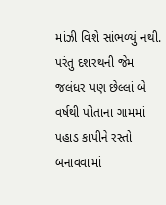માંઝી વિશે સાંભળ્યું નથી.
પરંતુ દશરથની જેમ જલંધર પણ છેલ્લાં બે વર્ષથી પોતાના ગામમાં પહાડ કાપીને રસ્તો બનાવવામાં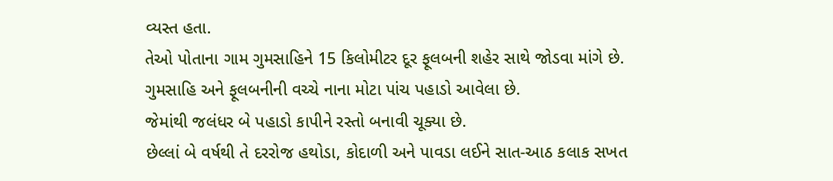વ્યસ્ત હતા.
તેઓ પોતાના ગામ ગુમસાહિને 15 કિલોમીટર દૂર ફૂલબની શહેર સાથે જોડવા માંગે છે.
ગુમસાહિ અને ફૂલબનીની વચ્ચે નાના મોટા પાંચ પહાડો આવેલા છે.
જેમાંથી જલંધર બે પહાડો કાપીને રસ્તો બનાવી ચૂક્યા છે.
છેલ્લાં બે વર્ષથી તે દરરોજ હથોડા, કોદાળી અને પાવડા લઈને સાત-આઠ કલાક સખત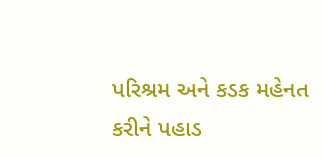પરિશ્રમ અને કડક મહેનત કરીને પહાડ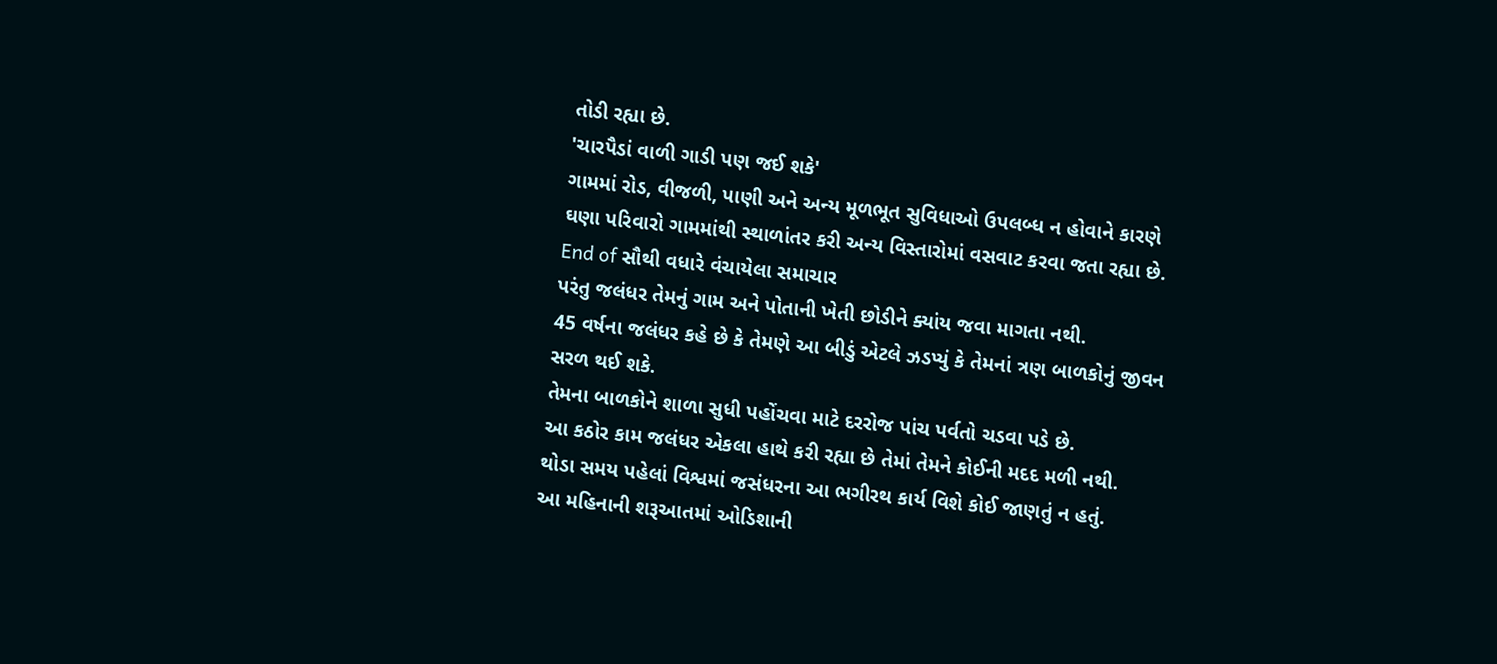તોડી રહ્યા છે.
'ચારપૈડાં વાળી ગાડી પણ જઈ શકે'
ગામમાં રોડ, વીજળી, પાણી અને અન્ય મૂળભૂત સુવિધાઓ ઉપલબ્ધ ન હોવાને કારણે ઘણા પરિવારો ગામમાંથી સ્થાળાંતર કરી અન્ય વિસ્તારોમાં વસવાટ કરવા જતા રહ્યા છે.
End of સૌથી વધારે વંચાયેલા સમાચાર
પરંતુ જલંધર તેમનું ગામ અને પોતાની ખેતી છોડીને ક્યાંય જવા માગતા નથી.
45 વર્ષના જલંધર કહે છે કે તેમણે આ બીડું એટલે ઝડપ્યું કે તેમનાં ત્રણ બાળકોનું જીવન સરળ થઈ શકે.
તેમના બાળકોને શાળા સુધી પહોંચવા માટે દરરોજ પાંચ પર્વતો ચડવા પડે છે.
આ કઠોર કામ જલંધર એકલા હાથે કરી રહ્યા છે તેમાં તેમને કોઈની મદદ મળી નથી.
થોડા સમય પહેલાં વિશ્વમાં જસંધરના આ ભગીરથ કાર્ય વિશે કોઈ જાણતું ન હતું.
આ મહિનાની શરૂઆતમાં ઓડિશાની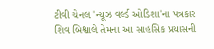ટીવી ચેનલ 'ન્યૂઝ વર્લ્ડ ઓડિશા'ના પત્રકાર શિવ બિશ્વાલે તેમના આ સાહસિક પ્રયાસની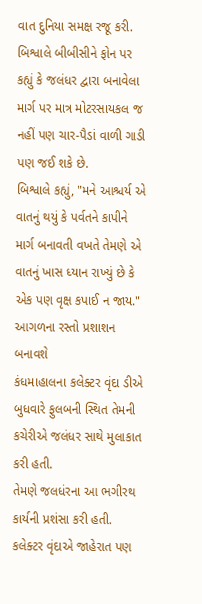વાત દુનિયા સમક્ષ રજૂ કરી.
બિશ્વાલે બીબીસીને ફોન પર કહ્યું કે જલંધર દ્વારા બનાવેલા માર્ગ પર માત્ર મોટરસાયકલ જ નહીં પણ ચાર-પૈડાં વાળી ગાડી પણ જઈ શકે છે.
બિશ્વાલે કહ્યું, "મને આશ્ચર્ય એ વાતનું થયું કે પર્વતને કાપીને માર્ગ બનાવતી વખતે તેમણે એ વાતનું ખાસ ધ્યાન રાખ્યું છે કે એક પણ વૃક્ષ કપાઈ ન જાય."
આગળના રસ્તો પ્રશાશન બનાવશે
કંધમાહાલના કલેક્ટર વૃંદા ડીએ બુધવારે ફુલબની સ્થિત તેમની કચેરીએ જલંધર સાથે મુલાકાત કરી હતી.
તેમણે જલધંરના આ ભગીરથ કાર્યની પ્રશંસા કરી હતી.
કલેક્ટર વૃંદાએ જાહેરાત પણ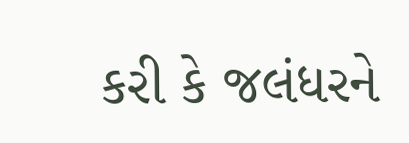કરી કે જલંધરને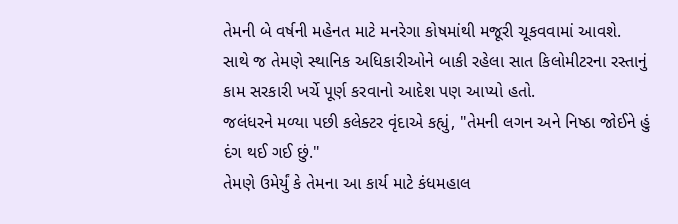તેમની બે વર્ષની મહેનત માટે મનરેગા કોષમાંથી મજૂરી ચૂકવવામાં આવશે.
સાથે જ તેમણે સ્થાનિક અધિકારીઓને બાકી રહેલા સાત કિલોમીટરના રસ્તાનું કામ સરકારી ખર્ચે પૂર્ણ કરવાનો આદેશ પણ આપ્યો હતો.
જલંધરને મળ્યા પછી કલેક્ટર વૃંદાએ કહ્યું, "તેમની લગન અને નિષ્ઠા જોઈને હું દંગ થઈ ગઈ છું."
તેમણે ઉમેર્યું કે તેમના આ કાર્ય માટે કંધમહાલ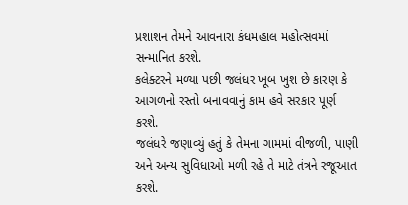પ્રશાશન તેમને આવનારા કંધમહાલ મહોત્સવમાં સન્માનિત કરશે.
કલેક્ટરને મળ્યા પછી જલંધર ખૂબ ખુશ છે કારણ કે આગળનો રસ્તો બનાવવાનું કામ હવે સરકાર પૂર્ણ કરશે.
જલંધરે જણાવ્યું હતું કે તેમના ગામમાં વીજળી, પાણી અને અન્ય સુવિધાઓ મળી રહે તે માટે તંત્રને રજૂઆત કરશે.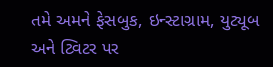તમે અમને ફેસબુક, ઇન્સ્ટાગ્રામ, યુટ્યૂબ અને ટ્વિટર પર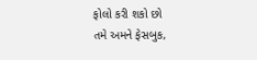ફોલો કરી શકો છો
તમે અમને ફેસબુક,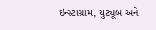ઇન્સ્ટાગ્રામ, યુટ્યૂબ અને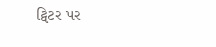ટ્વિટર પર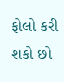ફોલો કરી શકો છો